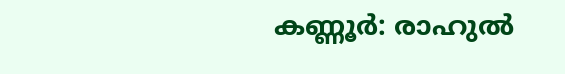കണ്ണൂര്‍: രാഹുല്‍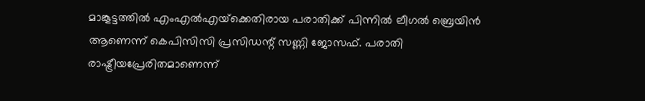മാങ്കൂട്ടത്തില്‍ എംഎല്‍എയ്‌ക്കെതിരായ പരാതിക്ക് പിന്നില്‍ ലീഗല്‍ ബ്രെയിന്‍ ആണെന്ന് കെപിസിസി പ്രസിഡന്റ് സണ്ണി ജോസഫ്. പരാതി രാഷ്ട്രീയപ്രേരിതമാണെന്ന്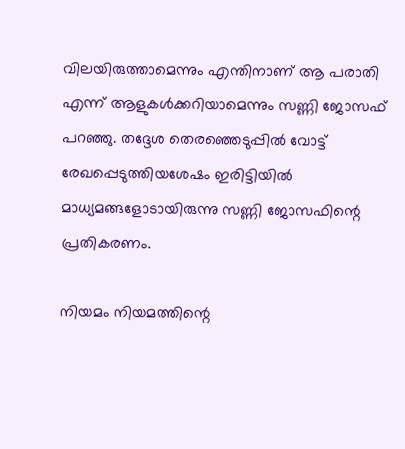വിലയിരുത്താമെന്നും എന്തിനാണ് ആ പരാതി എന്ന് ആളുകള്‍ക്കറിയാമെന്നും സണ്ണി ജോസഫ് പറഞ്ഞു. തദ്ദേശ തെരഞ്ഞെടുപ്പില്‍ വോട്ട് രേഖപ്പെടുത്തിയശേഷം ഇരിട്ടിയില്‍ മാധ്യമങ്ങളോടായിരുന്നു സണ്ണി ജോസഫിന്റെ പ്രതികരണം.

നിയമം നിയമത്തിന്റെ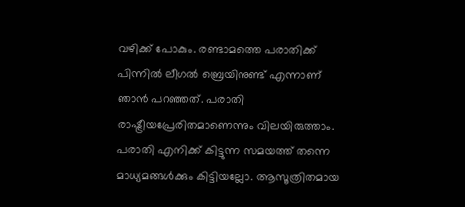വഴിക്ക് പോകും. രണ്ടാമത്തെ പരാതിക്ക് പിന്നില്‍ ലീഗല്‍ ബ്രെയിനുണ്ട് എന്നാണ് ഞാന്‍ പറഞ്ഞത്. പരാതി രാഷ്ട്രീയപ്രേരിതമാണെന്നും വിലയിരുത്താം. പരാതി എനിക്ക് കിട്ടുന്ന സമയത്ത് തന്നെ മാധ്യമങ്ങള്‍ക്കും കിട്ടിയല്ലോ. ആസൂത്രിതമായ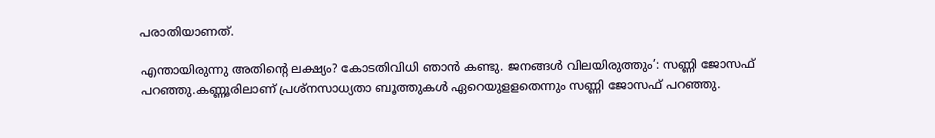പരാതിയാണത്.

എന്തായിരുന്നു അതിന്റെ ലക്ഷ്യം? കോടതിവിധി ഞാന്‍ കണ്ടു. ജനങ്ങള്‍ വിലയിരുത്തും’: സണ്ണി ജോസഫ് പറഞ്ഞു.കണ്ണൂരിലാണ് പ്രശ്‌നസാധ്യതാ ബൂത്തുകള്‍ ഏറെയുളളതെന്നും സണ്ണി ജോസഫ് പറഞ്ഞു.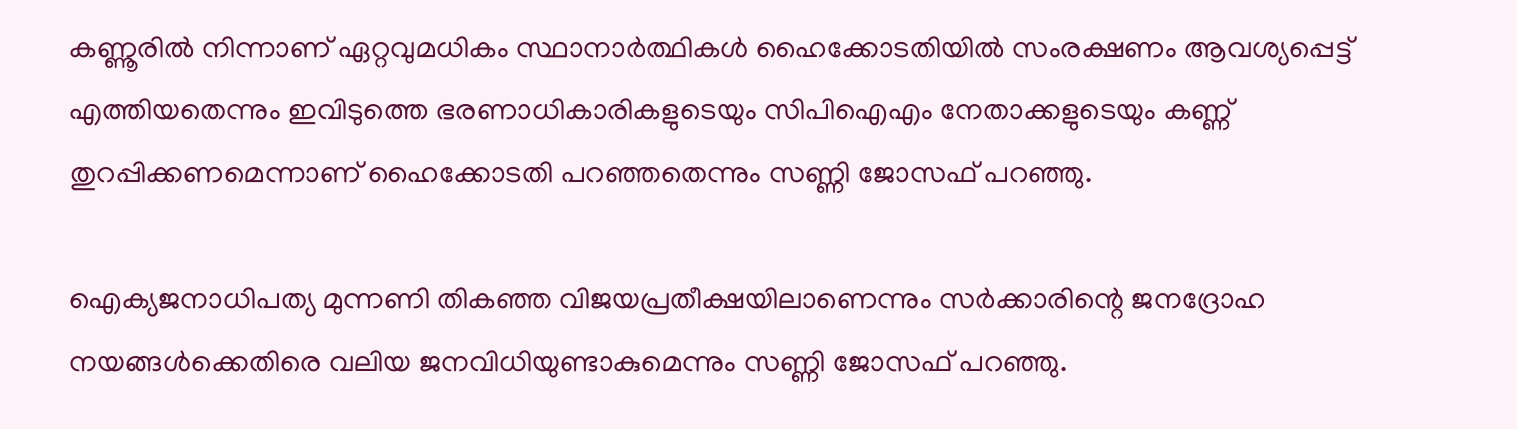കണ്ണൂരില്‍ നിന്നാണ് ഏറ്റവുമധികം സ്ഥാനാര്‍ത്ഥികള്‍ ഹൈക്കോടതിയില്‍ സംരക്ഷണം ആവശ്യപ്പെട്ട് എത്തിയതെന്നും ഇവിടുത്തെ ഭരണാധികാരികളുടെയും സിപിഐഎം നേതാക്കളുടെയും കണ്ണ് തുറപ്പിക്കണമെന്നാണ് ഹൈക്കോടതി പറഞ്ഞതെന്നും സണ്ണി ജോസഫ് പറഞ്ഞു.

ഐക്യജനാധിപത്യ മുന്നണി തികഞ്ഞ വിജയപ്രതീക്ഷയിലാണെന്നും സര്‍ക്കാരിന്റെ ജനദ്രോഹ നയങ്ങള്‍ക്കെതിരെ വലിയ ജനവിധിയുണ്ടാകുമെന്നും സണ്ണി ജോസഫ് പറഞ്ഞു.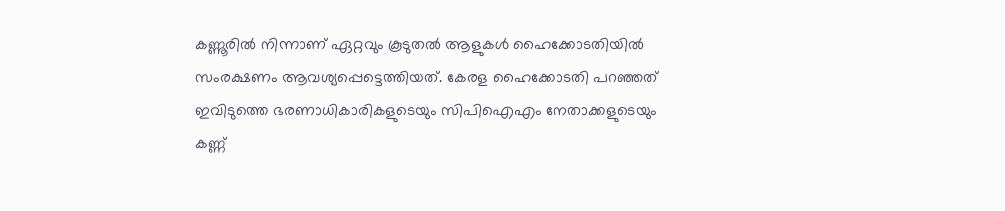കണ്ണൂരില്‍ നിന്നാണ് ഏറ്റവും കൂടുതല്‍ ആളുകള്‍ ഹൈക്കോടതിയില്‍ സംരക്ഷണം ആവശ്യപ്പെട്ടെത്തിയത്. കേരള ഹൈക്കോടതി പറഞ്ഞത് ഇവിടുത്തെ ഭരണാധികാരികളുടെയും സിപിഐഎം നേതാക്കളുടെയും കണ്ണ്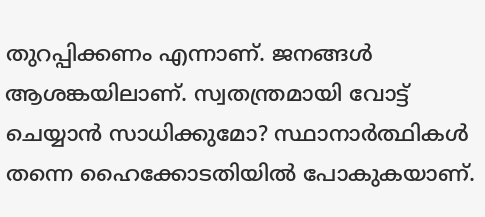തുറപ്പിക്കണം എന്നാണ്. ജനങ്ങള്‍ ആശങ്കയിലാണ്. സ്വതന്ത്രമായി വോട്ട് ചെയ്യാന്‍ സാധിക്കുമോ? സ്ഥാനാര്‍ത്ഥികള്‍ തന്നെ ഹൈക്കോടതിയില്‍ പോകുകയാണ്.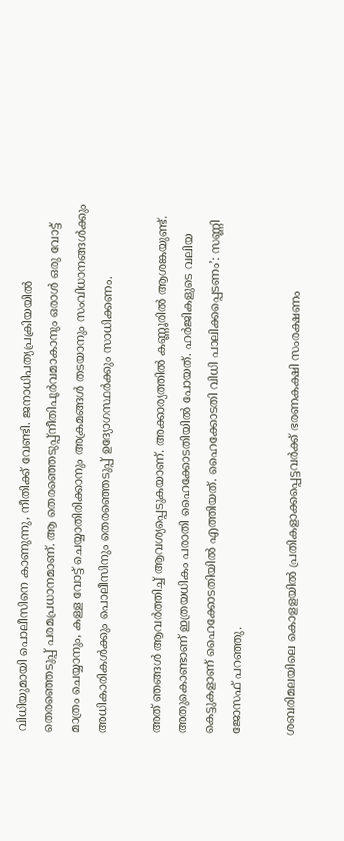വിധിയുമായി പൊലീസിനെ കാണുന്നു, നീതിക്ക് വേണ്ടി. ജനാധിപത്യപ്രക്രിയയില്‍ തെരഞ്ഞെടുപ്പ് പരമപ്രധാനമാണ്. ആ തെരഞ്ഞെടുപ്പ്നീതിപൂര്‍വമാകാനും ഒരാള്‍ ഒരു വോട്ട് മാത്രം ചെയ്യാനും, കള്ള വോട്ട് ചെയ്യാതിരിക്കാനും അക്രമങ്ങള്‍ തടയാനും സംവിധാനങ്ങള്‍ക്കും അധികാരികള്‍ക്കും പൊലീസിനും തെരഞ്ഞെടുപ്പ് ഉദ്യോഗസ്ഥര്‍ക്കും സാധിക്കണം.

അത് ഞങ്ങള്‍ ആവര്‍ത്തിച്ച് ആവശ്യപ്പെടുകയാണ്. അക്കാര്യത്തില്‍ കണ്ണൂരില്‍ ആശങ്കയുണ്ട്. അതുകൊണ്ടാണ് ഇത്രയധികം പരാതി ഹൈക്കോടതിയില്‍ പോയത്. ഹര്‍ജികളുടെ വലിയ കെട്ടുകളാണ് ഹൈക്കോടതിയില്‍ എത്തിയത്. ഹൈക്കോടതി വിധി പാലിക്കപ്പെടണം’: സണ്ണി ജോസഫ് പറഞ്ഞു.

ശബരിമലയിലെ കൊളളയില്‍ പ്രതികളാക്കപ്പെട്ടവര്‍ക്ക് ഭരണകക്ഷി സംരക്ഷണം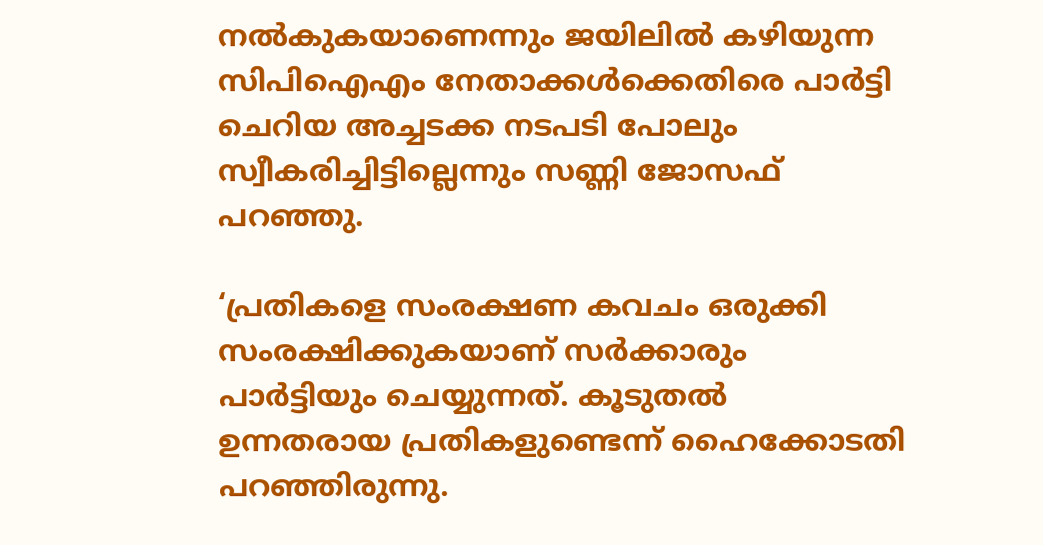നല്‍കുകയാണെന്നും ജയിലില്‍ കഴിയുന്ന സിപിഐഎം നേതാക്കള്‍ക്കെതിരെ പാര്‍ട്ടി ചെറിയ അച്ചടക്ക നടപടി പോലും സ്വീകരിച്ചിട്ടില്ലെന്നും സണ്ണി ജോസഫ് പറഞ്ഞു.

‘പ്രതികളെ സംരക്ഷണ കവചം ഒരുക്കി സംരക്ഷിക്കുകയാണ് സര്‍ക്കാരും പാര്‍ട്ടിയും ചെയ്യുന്നത്. കൂടുതല്‍ ഉന്നതരായ പ്രതികളുണ്ടെന്ന് ഹൈക്കോടതി പറഞ്ഞിരുന്നു.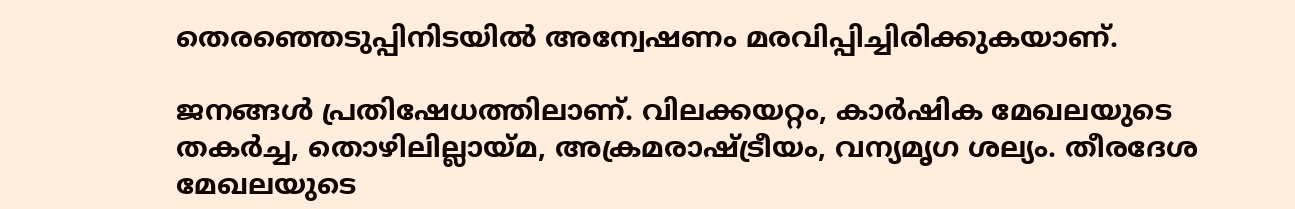തെരഞ്ഞെടുപ്പിനിടയില്‍ അന്വേഷണം മരവിപ്പിച്ചിരിക്കുകയാണ്.

ജനങ്ങള്‍ പ്രതിഷേധത്തിലാണ്. വിലക്കയറ്റം, കാര്‍ഷിക മേഖലയുടെ തകര്‍ച്ച, തൊഴിലില്ലായ്മ, അക്രമരാഷ്ട്രീയം, വന്യമൃഗ ശല്യം. തീരദേശ മേഖലയുടെ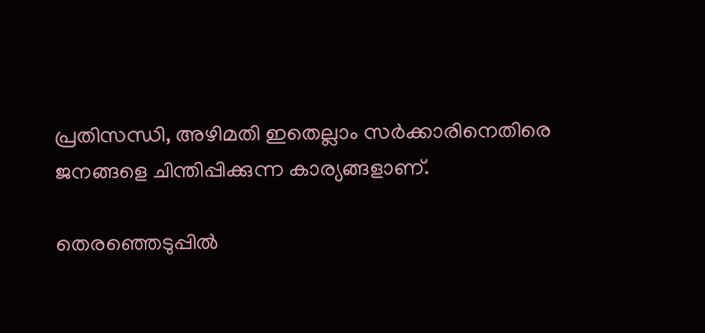പ്രതിസന്ധി, അഴിമതി ഇതെല്ലാം സര്‍ക്കാരിനെതിരെ ജനങ്ങളെ ചിന്തിപ്പിക്കുന്ന കാര്യങ്ങളാണ്.

തെരഞ്ഞെടുപ്പില്‍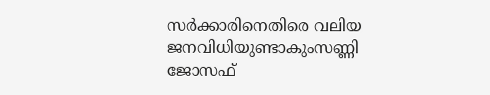സര്‍ക്കാരിനെതിരെ വലിയ ജനവിധിയുണ്ടാകുംസണ്ണി ജോസഫ്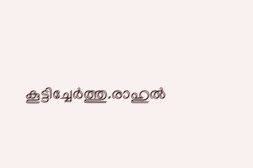കൂട്ടിച്ചേര്‍ത്തു.രാഹുല്‍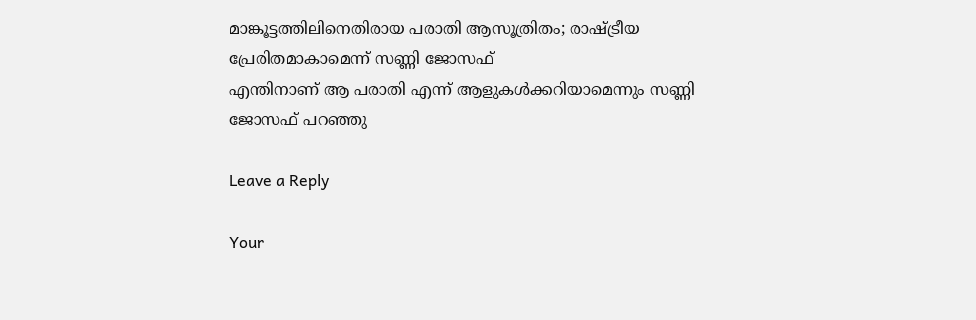മാങ്കൂട്ടത്തിലിനെതിരായ പരാതി ആസൂത്രിതം; രാഷ്ട്രീയ പ്രേരിതമാകാമെന്ന് സണ്ണി ജോസഫ്
എന്തിനാണ് ആ പരാതി എന്ന് ആളുകള്‍ക്കറിയാമെന്നും സണ്ണി ജോസഫ് പറഞ്ഞു

Leave a Reply

Your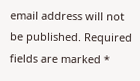email address will not be published. Required fields are marked *